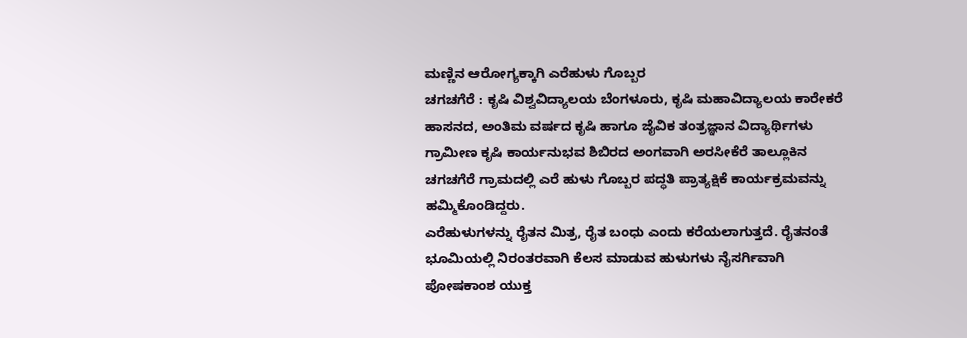ಮಣ್ಣಿನ ಆರೋಗ್ಯಕ್ಕಾಗಿ ಎರೆಹುಳು ಗೊಬ್ಬರ
ಚಗಚಗೆರೆ : ಕೃಷಿ ವಿಶ್ವವಿದ್ಯಾಲಯ ಬೆಂಗಳೂರು, ಕೃಷಿ ಮಹಾವಿದ್ಯಾಲಯ ಕಾರೇಕರೆ ಹಾಸನದ, ಅಂತಿಮ ವರ್ಷದ ಕೃಷಿ ಹಾಗೂ ಜೈವಿಕ ತಂತ್ರಜ್ಞಾನ ವಿದ್ಯಾರ್ಥಿಗಳು ಗ್ರಾಮೀಣ ಕೃಷಿ ಕಾರ್ಯನುಭವ ಶಿಬಿರದ ಅಂಗವಾಗಿ ಅರಸೀಕೆರೆ ತಾಲ್ಲೂಕಿನ ಚಗಚಗೆರೆ ಗ್ರಾಮದಲ್ಲಿ ಎರೆ ಹುಳು ಗೊಬ್ಬರ ಪದ್ಧತಿ ಪ್ರಾತ್ಯಕ್ಷಿಕೆ ಕಾರ್ಯಕ್ರಮವನ್ನು ಹಮ್ಮಿಕೊಂಡಿದ್ದರು.
ಎರೆಹುಳುಗಳನ್ನು ರೈತನ ಮಿತ್ರ, ರೈತ ಬಂಧು ಎಂದು ಕರೆಯಲಾಗುತ್ತದೆ. ರೈತನಂತೆ ಭೂಮಿಯಲ್ಲಿ ನಿರಂತರವಾಗಿ ಕೆಲಸ ಮಾಡುವ ಹುಳುಗಳು ನೈಸರ್ಗಿವಾಗಿ ಪೋಷಕಾಂಶ ಯುಕ್ತ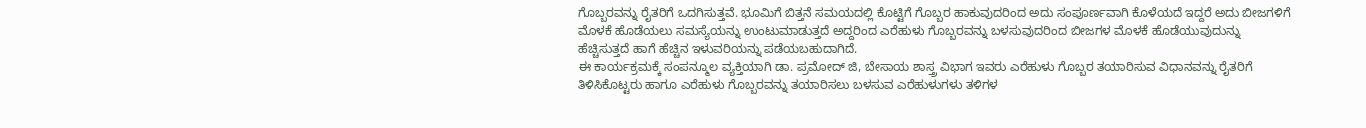ಗೊಬ್ಬರವನ್ನು ರೈತರಿಗೆ ಒದಗಿಸುತ್ತವೆ. ಭೂಮಿಗೆ ಬಿತ್ತನೆ ಸಮಯದಲ್ಲಿ ಕೊಟ್ಟಿಗೆ ಗೊಬ್ಬರ ಹಾಕುವುದರಿಂದ ಅದು ಸಂಪೂರ್ಣವಾಗಿ ಕೊಳೆಯದೆ ಇದ್ದರೆ ಅದು ಬೀಜಗಳಿಗೆ ಮೊಳಕೆ ಹೊಡೆಯಲು ಸಮಸ್ಯೆಯನ್ನು ಉಂಟುಮಾಡುತ್ತದೆ ಅದ್ದರಿಂದ ಎರೆಹುಳು ಗೊಬ್ಬರವನ್ನು ಬಳಸುವುದರಿಂದ ಬೀಜಗಳ ಮೊಳಕೆ ಹೊಡೆಯುವುದುನ್ನು ಹೆಚ್ಚಿಸುತ್ತದೆ ಹಾಗೆ ಹೆಚ್ಚಿನ ಇಳುವರಿಯನ್ನು ಪಡೆಯಬಹುದಾಗಿದೆ.
ಈ ಕಾರ್ಯಕ್ರಮಕ್ಕೆ ಸಂಪನ್ಮೂಲ ವ್ಯಕ್ತಿಯಾಗಿ ಡಾ. ಪ್ರಮೋದ್ ಜಿ, ಬೇಸಾಯ ಶಾಸ್ತ್ರ ವಿಭಾಗ ಇವರು ಎರೆಹುಳು ಗೊಬ್ಬರ ತಯಾರಿಸುವ ವಿಧಾನವನ್ನು ರೈತರಿಗೆ ತಿಳಿಸಿಕೊಟ್ಟರು ಹಾಗೂ ಎರೆಹುಳು ಗೊಬ್ಬರವನ್ನು ತಯಾರಿಸಲು ಬಳಸುವ ಎರೆಹುಳುಗಳು ತಳಿಗಳ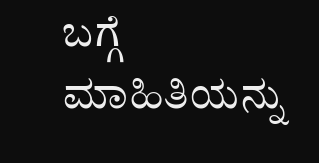ಬಗ್ಗೆ ಮಾಹಿತಿಯನ್ನು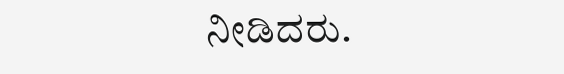ನೀಡಿದರು.